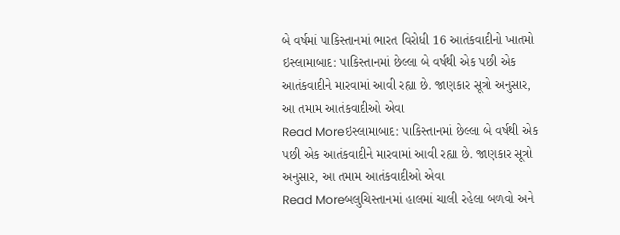બે વર્ષમાં પાકિસ્તાનમાં ભારત વિરોધી 16 આતંકવાદીનો ખાતમો
ઇસ્લામાબાદ: પાકિસ્તાનમાં છેલ્લા બે વર્ષથી એક પછી એક આતંકવાદીને મારવામાં આવી રહ્યા છે. જાણકાર સૂત્રો અનુસાર, આ તમામ આતંકવાદીઓ એવા
Read Moreઇસ્લામાબાદ: પાકિસ્તાનમાં છેલ્લા બે વર્ષથી એક પછી એક આતંકવાદીને મારવામાં આવી રહ્યા છે. જાણકાર સૂત્રો અનુસાર, આ તમામ આતંકવાદીઓ એવા
Read Moreબલુચિસ્તાનમાં હાલમાં ચાલી રહેલા બળવો અને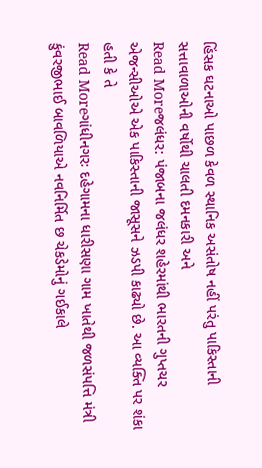હિંસક ઘટનાઓ પાછળ કેવળ સ્થાનિક અસંતોષ નહીં પરંતુ પાકિસ્તાની સત્તાવાળાઓની વર્ષોથી ચાલતી દમનકારી અને
Read Moreજલંધર: પંજાબના જલંધર શહેરમાંથી ભારતની ગુપ્તચર એજન્સીઓએ એક પાકિસ્તાની જાસૂસને ઝડપી કાઢ્યો છે. આ વ્યક્તિ પર શંકા હતી કે તે
Read Moreગાંધીનગરઃ દહેગામના ધારીસણા ગામ ખાતેથી જળસંપત્તિ મંત્રી કુંવરજીભાઈ બાવળિયાએ નવનિર્મિત છ ચેકડેમોનું ગઈકાલે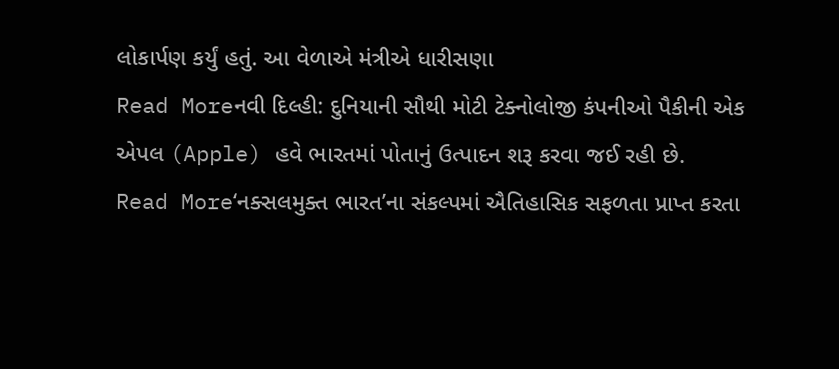લોકાર્પણ કર્યું હતું. આ વેળાએ મંત્રીએ ધારીસણા
Read Moreનવી દિલ્હી: દુનિયાની સૌથી મોટી ટેક્નોલોજી કંપનીઓ પૈકીની એક એપલ (Apple) હવે ભારતમાં પોતાનું ઉત્પાદન શરૂ કરવા જઈ રહી છે.
Read More‘નક્સલમુક્ત ભારત’ના સંકલ્પમાં ઐતિહાસિક સફળતા પ્રાપ્ત કરતા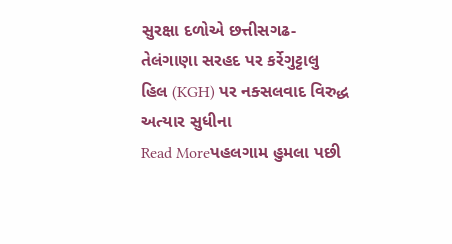સુરક્ષા દળોએ છત્તીસગઢ-તેલંગાણા સરહદ પર કર્રેગુટ્ટાલુ હિલ (KGH) પર નક્સલવાદ વિરુદ્ધ અત્યાર સુધીના
Read Moreપહલગામ હુમલા પછી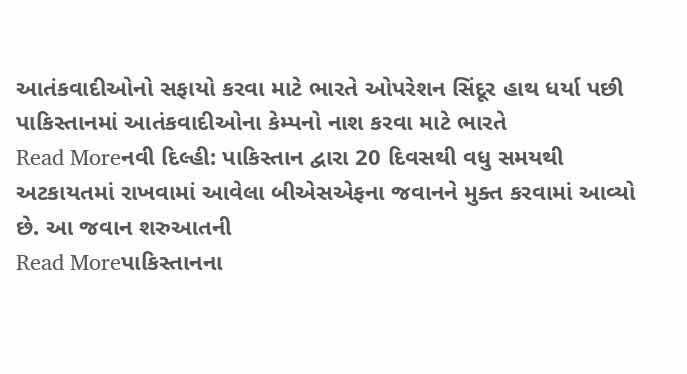આતંકવાદીઓનો સફાયો કરવા માટે ભારતે ઓપરેશન સિંદૂર હાથ ધર્યા પછી પાકિસ્તાનમાં આતંકવાદીઓના કેમ્પનો નાશ કરવા માટે ભારતે
Read Moreનવી દિલ્હી: પાકિસ્તાન દ્વારા 20 દિવસથી વધુ સમયથી અટકાયતમાં રાખવામાં આવેલા બીએસએફના જવાનને મુક્ત કરવામાં આવ્યો છે. આ જવાન શરુઆતની
Read Moreપાકિસ્તાનના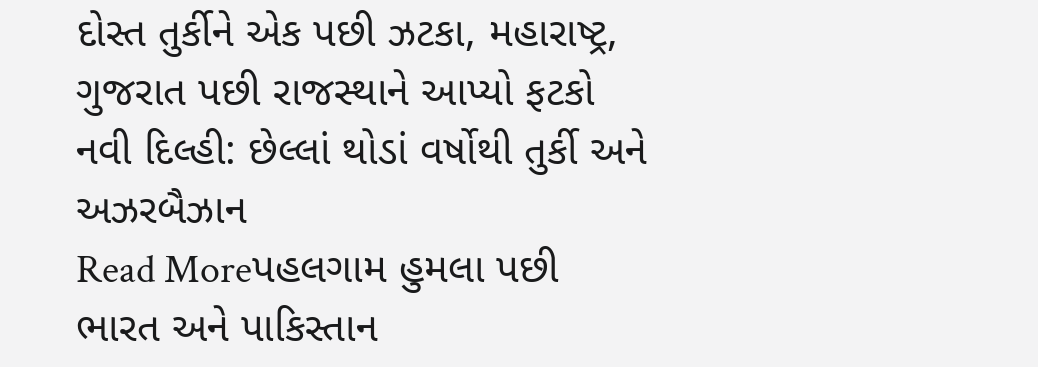દોસ્ત તુર્કીને એક પછી ઝટકા, મહારાષ્ટ્ર, ગુજરાત પછી રાજસ્થાને આપ્યો ફટકો નવી દિલ્હી: છેલ્લાં થોડાં વર્ષોથી તુર્કી અને અઝરબૈઝાન
Read Moreપહલગામ હુમલા પછી ભારત અને પાકિસ્તાન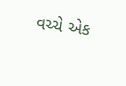વચ્ચે એક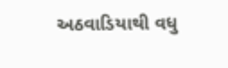અઠવાડિયાથી વધુ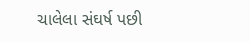ચાલેલા સંઘર્ષ પછી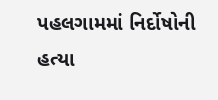પહલગામમાં નિર્દોષોની હત્યા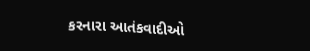કરનારા આતંકવાદીઓ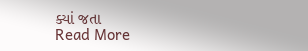ક્યાં જતા
Read More